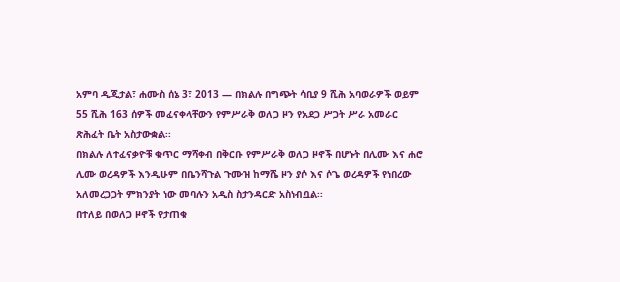አምባ ዲጂታል፣ ሐሙስ ሰኔ 3፣ 2013 ― በክልሉ በግጭት ሳቢያ 9 ሺሕ አባወራዎች ወይም 55 ሺሕ 163 ሰዎች መፈናቀላቸውን የምሥራቅ ወለጋ ዞን የአደጋ ሥጋት ሥራ አመራር ጽሕፈት ቤት አስታውቋል፡፡
በክልሉ ለተፈናቃዮቹ ቁጥር ማሻቀብ በቅርቡ የምሥራቅ ወለጋ ዞኖች በሆኑት በሊሙ እና ሐሮ ሊሙ ወረዳዎች እንዲሁም በቤንሻጉል ጉሙዝ ከማሼ ዞን ያሶ እና ሶጌ ወረዳዎች የነበረው አለመረጋጋት ምክንያት ነው መባሉን አዲስ ስታንዳርድ አስነብቧል፡፡
በተለይ በወለጋ ዞኖች የታጠቁ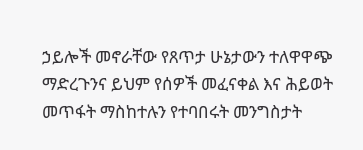ኃይሎች መኖራቸው የጸጥታ ሁኔታውን ተለዋዋጭ ማድረጉንና ይህም የሰዎች መፈናቀል እና ሕይወት መጥፋት ማስከተሉን የተባበሩት መንግስታት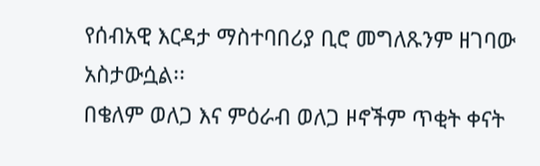የሰብአዊ እርዳታ ማስተባበሪያ ቢሮ መግለጹንም ዘገባው አስታውሷል፡፡
በቄለም ወለጋ እና ምዕራብ ወለጋ ዞኖችም ጥቂት ቀናት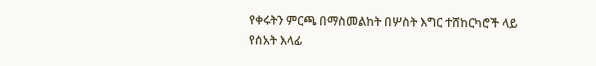የቀሩትን ምርጫ በማስመልከት በሦስት እግር ተሸከርካሮች ላይ የሰአት እላፊ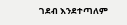ገደብ እንደተጣለም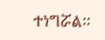ተነግሯል፡፡